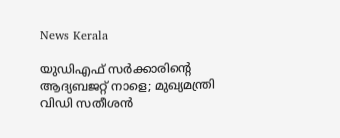News Kerala

യുഡിഎഫ് സര്‍ക്കാരിന്റെ ആദ്യബജറ്റ് നാളെ; മുഖ്യമന്ത്രി വിഡി സതീശന്‍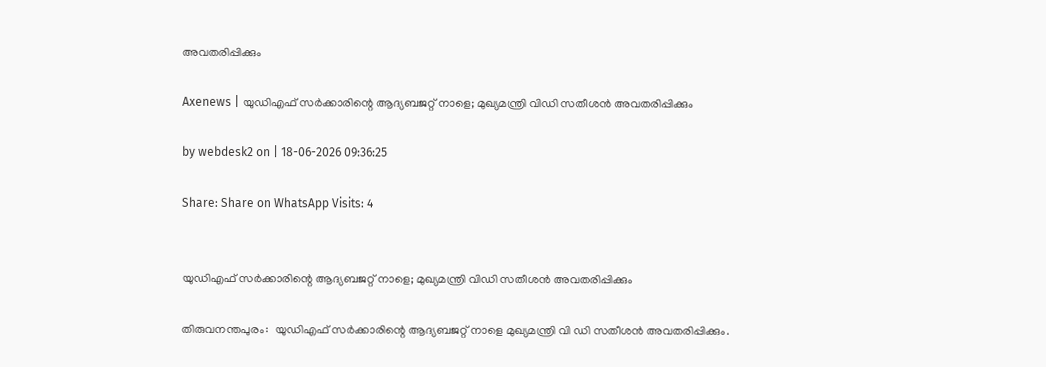അവതരിപ്പിക്കും

Axenews | യുഡിഎഫ് സര്‍ക്കാരിന്റെ ആദ്യബജറ്റ് നാളെ; മുഖ്യമന്ത്രി വിഡി സതീശന്‍ അവതരിപ്പിക്കും

by webdesk2 on | 18-06-2026 09:36:25

Share: Share on WhatsApp Visits: 4


യുഡിഎഫ് സര്‍ക്കാരിന്റെ ആദ്യബജറ്റ് നാളെ; മുഖ്യമന്ത്രി വിഡി സതീശന്‍ അവതരിപ്പിക്കും

തിരുവനന്തപുരം:  യുഡിഎഫ് സര്‍ക്കാരിന്റെ ആദ്യബജറ്റ് നാളെ മുഖ്യമന്ത്രി വി ഡി സതീശന്‍ അവതരിപ്പിക്കും.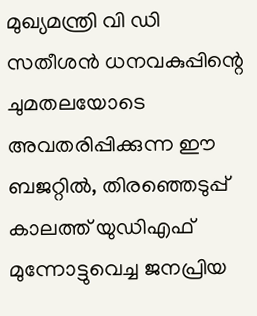മുഖ്യമന്ത്രി വി ഡി സതീശന്‍ ധനവകുപ്പിന്റെ ചുമതലയോടെ അവതരിപ്പിക്കുന്ന ഈ ബജറ്റില്‍, തിരഞ്ഞെടുപ്പ് കാലത്ത് യുഡിഎഫ് മുന്നോട്ടുവെച്ച ജനപ്രിയ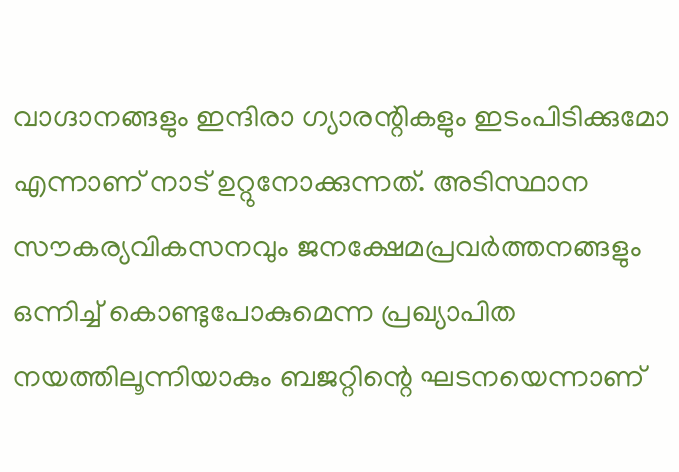വാഗ്ദാനങ്ങളും ഇന്ദിരാ ഗ്യാരന്റികളും ഇടംപിടിക്കുമോ എന്നാണ് നാട് ഉറ്റുനോക്കുന്നത്. അടിസ്ഥാന സൗകര്യവികസനവും ജനക്ഷേമപ്രവര്‍ത്തനങ്ങളും ഒന്നിച്ച് കൊണ്ടുപോകുമെന്ന പ്രഖ്യാപിത നയത്തിലൂന്നിയാകും ബജറ്റിന്റെ ഘടനയെന്നാണ്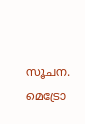സൂചന. മെട്രോ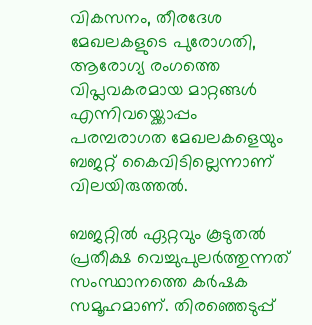വികസനം, തീരദേശ മേഖലകളുടെ പുരോഗതി, ആരോഗ്യ രംഗത്തെ വിപ്ലവകരമായ മാറ്റങ്ങള്‍ എന്നിവയ്ക്കൊപ്പം പരമ്പരാഗത മേഖലകളെയും ബജറ്റ് കൈവിടില്ലെന്നാണ് വിലയിരുത്തല്‍.

ബജറ്റില്‍ ഏറ്റവും കൂടുതല്‍ പ്രതീക്ഷ വെച്ചുപുലര്‍ത്തുന്നത് സംസ്ഥാനത്തെ കര്‍ഷക സമൂഹമാണ്. തിരഞ്ഞെടുപ്പ്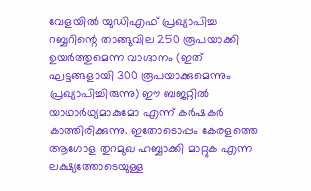വേളയില്‍ യുഡിഎഫ് പ്രഖ്യാപിച്ച റബ്ബറിന്റെ താങ്ങുവില 250 രൂപയാക്കി ഉയര്‍ത്തുമെന്ന വാഗ്ദാനം (ഇത് ഘട്ടങ്ങളായി 300 രൂപയാക്കുമെന്നും പ്രഖ്യാപിച്ചിരുന്നു) ഈ ബജറ്റില്‍ യാഥാര്‍ഥ്യമാകുമോ എന്ന് കര്‍ഷകര്‍ കാത്തിരിക്കുന്നു. ഇതോടൊപ്പം കേരളത്തെ ആഗോള തുറമുഖ ഹബ്ബാക്കി മാറ്റുക എന്ന ലക്ഷ്യത്തോടെയുള്ള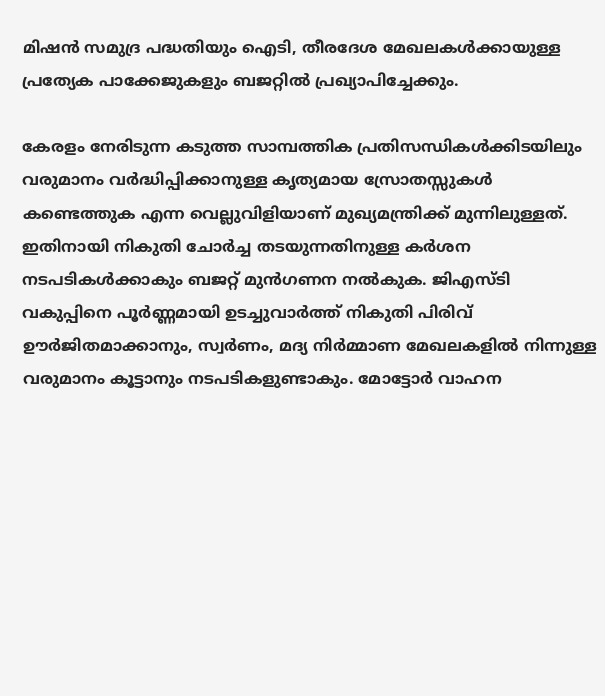മിഷന്‍ സമുദ്ര പദ്ധതിയും ഐടി, തീരദേശ മേഖലകള്‍ക്കായുള്ള പ്രത്യേക പാക്കേജുകളും ബജറ്റില്‍ പ്രഖ്യാപിച്ചേക്കും.

കേരളം നേരിടുന്ന കടുത്ത സാമ്പത്തിക പ്രതിസന്ധികള്‍ക്കിടയിലും വരുമാനം വര്‍ദ്ധിപ്പിക്കാനുള്ള കൃത്യമായ സ്രോതസ്സുകള്‍ കണ്ടെത്തുക എന്ന വെല്ലുവിളിയാണ് മുഖ്യമന്ത്രിക്ക് മുന്നിലുള്ളത്. ഇതിനായി നികുതി ചോര്‍ച്ച തടയുന്നതിനുള്ള കര്‍ശന നടപടികള്‍ക്കാകും ബജറ്റ് മുന്‍ഗണന നല്‍കുക. ജിഎസ്ടി വകുപ്പിനെ പൂര്‍ണ്ണമായി ഉടച്ചുവാര്‍ത്ത് നികുതി പിരിവ് ഊര്‍ജിതമാക്കാനും, സ്വര്‍ണം, മദ്യ നിര്‍മ്മാണ മേഖലകളില്‍ നിന്നുള്ള വരുമാനം കൂട്ടാനും നടപടികളുണ്ടാകും. മോട്ടോര്‍ വാഹന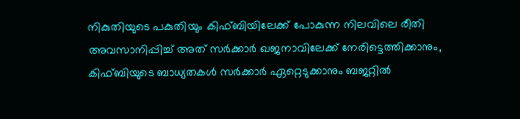നികുതിയുടെ പകുതിയും കിഫ്ബിയിലേക്ക് പോകുന്ന നിലവിലെ രീതി അവസാനിപ്പിച്ച് അത് സര്‍ക്കാര്‍ ഖജനാവിലേക്ക് നേരിട്ടെത്തിക്കാനും, കിഫ്ബിയുടെ ബാധ്യതകള്‍ സര്‍ക്കാര്‍ ഏറ്റെടുക്കാനും ബജറ്റില്‍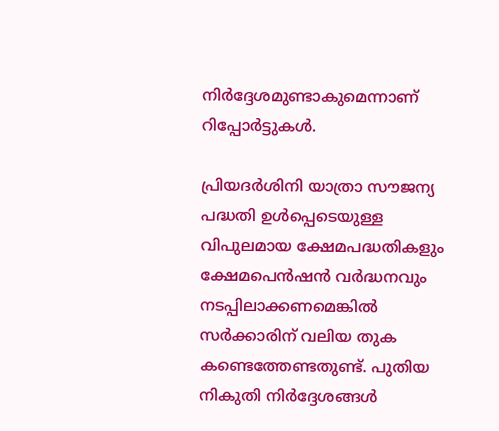നിര്‍ദ്ദേശമുണ്ടാകുമെന്നാണ് റിപ്പോര്‍ട്ടുകള്‍.

പ്രിയദര്‍ശിനി യാത്രാ സൗജന്യ പദ്ധതി ഉള്‍പ്പെടെയുള്ള വിപുലമായ ക്ഷേമപദ്ധതികളും ക്ഷേമപെന്‍ഷന്‍ വര്‍ദ്ധനവും നടപ്പിലാക്കണമെങ്കില്‍ സര്‍ക്കാരിന് വലിയ തുക കണ്ടെത്തേണ്ടതുണ്ട്. പുതിയ നികുതി നിര്‍ദ്ദേശങ്ങള്‍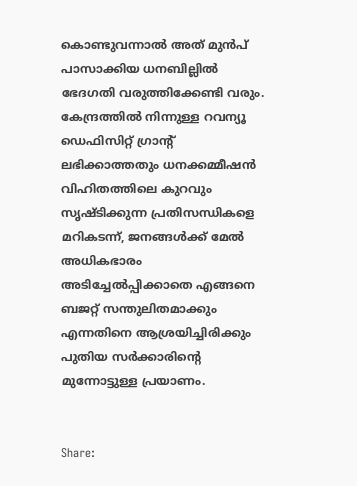കൊണ്ടുവന്നാല്‍ അത് മുന്‍പ് പാസാക്കിയ ധനബില്ലില്‍ ഭേദഗതി വരുത്തിക്കേണ്ടി വരും. കേന്ദ്രത്തില്‍ നിന്നുള്ള റവന്യൂ ഡെഫിസിറ്റ് ഗ്രാന്റ് ലഭിക്കാത്തതും ധനക്കമ്മീഷന്‍ വിഹിതത്തിലെ കുറവും സൃഷ്ടിക്കുന്ന പ്രതിസന്ധികളെ മറികടന്ന്, ജനങ്ങള്‍ക്ക് മേല്‍ അധികഭാരം അടിച്ചേല്‍പ്പിക്കാതെ എങ്ങനെ ബജറ്റ് സന്തുലിതമാക്കും എന്നതിനെ ആശ്രയിച്ചിരിക്കും പുതിയ സര്‍ക്കാരിന്റെ മുന്നോട്ടുള്ള പ്രയാണം.


Share: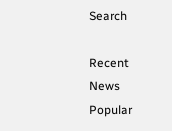Search

Recent News
Popular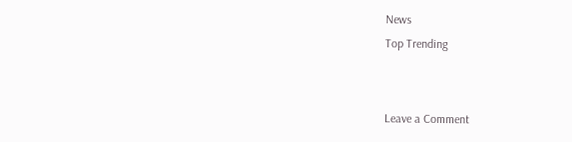News
Top Trending


Leave a Comment